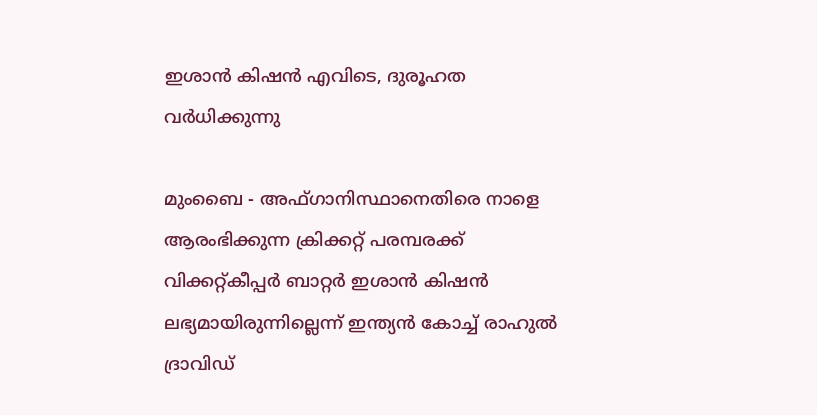ഇശാന്‍ കിഷന്‍ എവിടെ, ദുരൂഹത വര്‍ധിക്കുന്നു

മുംബൈ - അഫ്ഗാനിസ്ഥാനെതിരെ നാളെ ആരംഭിക്കുന്ന ക്രിക്കറ്റ് പരമ്പരക്ക് വിക്കറ്റ്കീപ്പര്‍ ബാറ്റര്‍ ഇശാന്‍ കിഷന്‍ ലഭ്യമായിരുന്നില്ലെന്ന് ഇന്ത്യന്‍ കോച്ച് രാഹുല്‍ ദ്രാവിഡ്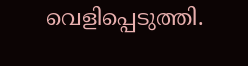വെളിപ്പെടുത്തി.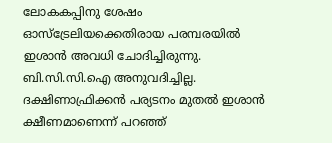ലോകകപ്പിനു ശേഷം ഓസ്‌ട്രേലിയക്കെതിരായ പരമ്പരയില്‍ ഇശാന്‍ അവധി ചോദിച്ചിരുന്നു. ബി.സി.സി.ഐ അനുവദിച്ചില്ല. ദക്ഷിണാഫ്രിക്കന്‍ പര്യടനം മുതല്‍ ഇശാന്‍ ക്ഷീണമാണെന്ന് പറഞ്ഞ്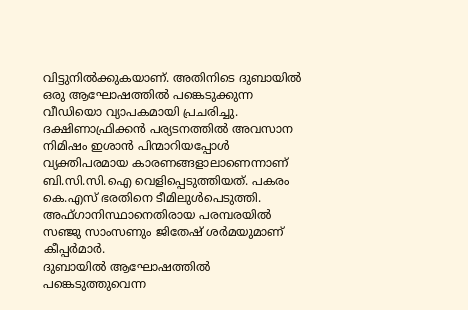വിട്ടുനില്‍ക്കുകയാണ്. അതിനിടെ ദുബായില്‍ ഒരു ആഘോഷത്തില്‍ പങ്കെടുക്കുന്ന വീഡിയൊ വ്യാപകമായി പ്രചരിച്ചു.
ദക്ഷിണാഫ്രിക്കന്‍ പര്യടനത്തില്‍ അവസാന നിമിഷം ഇശാന്‍ പിന്മാറിയപ്പോള്‍ വ്യക്തിപരമായ കാരണങ്ങളാലാണെന്നാണ് ബി.സി.സി.ഐ വെളിപ്പെടുത്തിയത്. പകരം കെ.എസ് ഭരതിനെ ടീമിലുള്‍പെടുത്തി. അഫ്ഗാനിസ്ഥാനെതിരായ പരമ്പരയില്‍ സഞ്ജു സാംസണും ജിതേഷ് ശര്‍മയുമാണ് കീപ്പര്‍മാര്‍.
ദുബായില്‍ ആഘോഷത്തില്‍ പങ്കെടുത്തുവെന്ന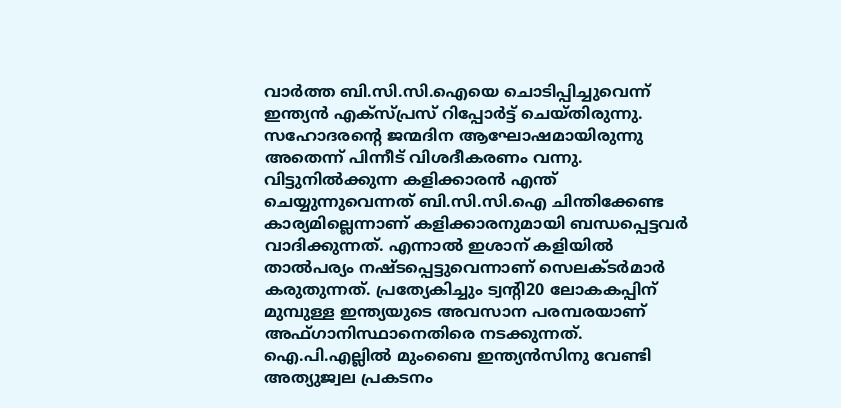വാര്‍ത്ത ബി.സി.സി.ഐയെ ചൊടിപ്പിച്ചുവെന്ന് ഇന്ത്യന്‍ എക്‌സ്പ്രസ് റിപ്പോര്‍ട്ട് ചെയ്തിരുന്നു. സഹോദരന്റെ ജന്മദിന ആഘോഷമായിരുന്നു അതെന്ന് പിന്നീട് വിശദീകരണം വന്നു. വിട്ടുനില്‍ക്കുന്ന കളിക്കാരന്‍ എന്ത് ചെയ്യുന്നുവെന്നത് ബി.സി.സി.ഐ ചിന്തിക്കേണ്ട കാര്യമില്ലെന്നാണ് കളിക്കാരനുമായി ബന്ധപ്പെട്ടവര്‍ വാദിക്കുന്നത്. എന്നാല്‍ ഇശാന് കളിയില്‍ താല്‍പര്യം നഷ്ടപ്പെട്ടുവെന്നാണ് സെലക്ടര്‍മാര്‍ കരുതുന്നത്. പ്രത്യേകിച്ചും ട്വന്റി20 ലോകകപ്പിന് മുമ്പുള്ള ഇന്ത്യയുടെ അവസാന പരമ്പരയാണ് അഫ്ഗാനിസ്ഥാനെതിരെ നടക്കുന്നത്. ഐ.പി.എല്ലില്‍ മുംബൈ ഇന്ത്യന്‍സിനു വേണ്ടി അത്യുജ്വല പ്രകടനം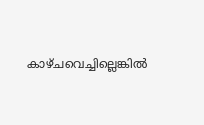കാഴ്ചവെച്ചില്ലെങ്കില്‍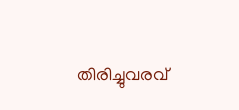തിരിച്ചുവരവ്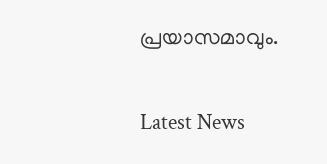പ്രയാസമാവും.


Latest News